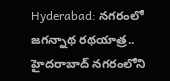Hyderabad: నగరంలో జగన్నాథ రథయాత్ర..
హైదరాబాద్ నగరంలోని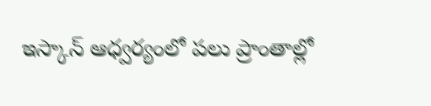ఇస్కాన్ ఆధ్వర్యంలో పలు ప్రాంతాల్లో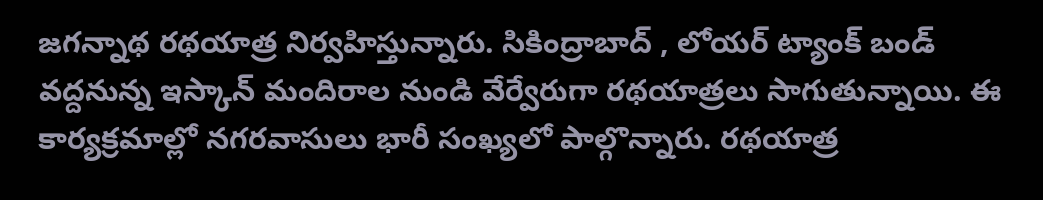జగన్నాథ రథయాత్ర నిర్వహిస్తున్నారు. సికింద్రాబాద్ , లోయర్ ట్యాంక్ బండ్ వద్దనున్న ఇస్కాన్ మందిరాల నుండి వేర్వేరుగా రథయాత్రలు సాగుతున్నాయి. ఈ కార్యక్రమాల్లో నగరవాసులు భారీ సంఖ్యలో పాల్గొన్నారు. రథయాత్ర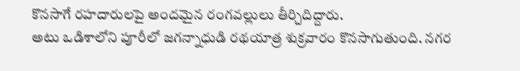కొనసాగే రహదారులపై అందమైన రంగవల్లులు తీర్చిదిద్దారు.
అటు ఒడిశాలోని పూరీలో జగన్నాధుడి రథయాత్ర శుక్రవారం కొనసాగుతుంది. నగర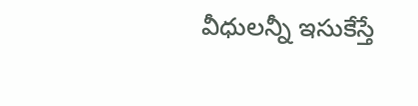వీధులన్నీ ఇసుకేస్తే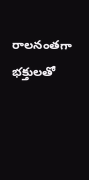రాలనంతగా భక్తులతో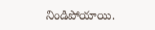నిండిపోయాయి.